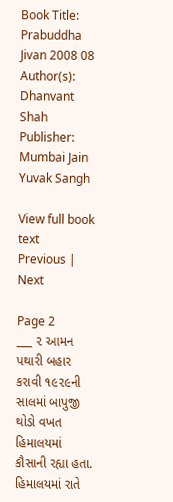Book Title: Prabuddha Jivan 2008 08
Author(s): Dhanvant Shah
Publisher: Mumbai Jain Yuvak Sangh

View full book text
Previous | Next

Page 2
___ ૨ આમન પથારી બહાર કરાવી ૧૯૨૯ની સાલમાં બાપુજી થોડો વખત હિમાલયમાં કૌસાની રહ્યા હતા. હિમાલયમાં રાતે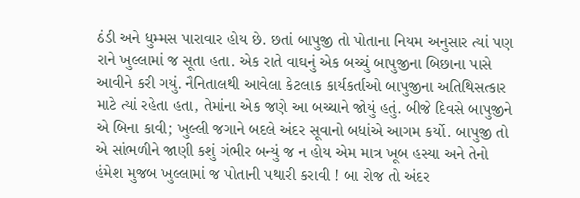ઠંડી અને ધુમ્મસ પારાવાર હોય છે. છતાં બાપુજી તો પોતાના નિયમ અનુસાર ત્યાં પણ રાને ખુલ્લામાં જ સૂતા હતા. એક રાતે વાઘનું એક બચ્ચું બાપુજીના બિછાના પાસે આવીને કરી ગયું. નૈનિતાલથી આવેલા કેટલાક કાર્યકર્તાઓ બાપુજીના અતિથિસત્કાર માટે ત્યાં રહેતા હતા, તેમાંના એક જણે આ બચ્ચાને જોયું હતું. બીજે દિવસે બાપુજીને એ બિના કાવી; ખુલ્લી જગાને બદલે અંદર સૂવાનો બધાંએ આગમ કર્યો. બાપુજી તો એ સાંભળીને જાણી કશું ગંભીર બન્યું જ ન હોય એમ માત્ર ખૂબ હસ્યા અને તેનો હંમેશ મુજબ ખુલ્લામાં જ પોતાની પથારી કરાવી ! બા રોજ તો અંદર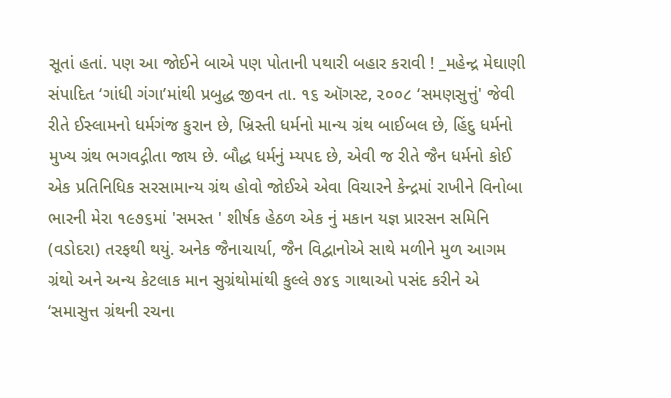સૂતાં હતાં. પણ આ જોઈને બાએ પણ પોતાની પથારી બહાર કરાવી ! _મહેન્દ્ર મેઘાણી સંપાદિત ‘ગાંધી ગંગા’માંથી પ્રબુદ્ધ જીવન તા. ૧૬ ઑગસ્ટ, ૨૦૦૮ ‘સમણસુત્તું' જેવી રીતે ઈસ્લામનો ધર્મગંજ કુરાન છે, ખ્રિસ્તી ધર્મનો માન્ય ગ્રંથ બાઈબલ છે, હિંદુ ધર્મનો મુખ્ય ગ્રંથ ભગવદ્ગીતા જાય છે. બૌદ્ધ ધર્મનું મ્યપદ છે, એવી જ રીતે જૈન ધર્મનો કોઈ એક પ્રતિનિધિક સરસામાન્ય ગ્રંથ હોવો જોઈએ એવા વિચારને કેન્દ્રમાં રાખીને વિનોબા ભારની મેરા ૧૯૭૬માં 'સમસ્ત ' શીર્ષક હેઠળ એક નું મકાન યજ્ઞ પ્રારસન સમિનિ (વડોદરા) તરફથી થયું. અનેક જૈનાચાર્યા, જૈન વિદ્વાનોએ સાથે મળીને મુળ આગમ ગ્રંથો અને અન્ય કેટલાક માન સુગ્રંથોમાંથી કુલ્લે ૭૪૬ ગાથાઓ પસંદ કરીને એ ‘સમાસુત્ત ગ્રંથની રચના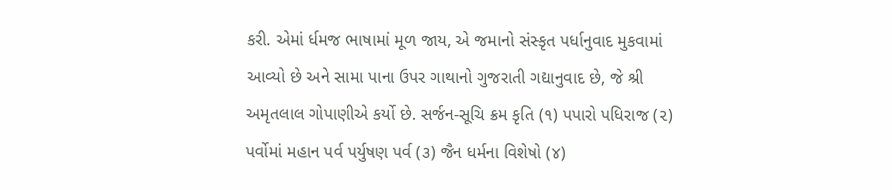કરી. એમાં ર્ધમજ ભાષામાં મૂળ જાય, એ જમાનો સંસ્કૃત પર્ધાનુવાદ મુકવામાં આવ્યો છે અને સામા પાના ઉપર ગાથાનો ગુજરાતી ગદ્યાનુવાદ છે, જે શ્રી અમૃતલાલ ગોપાણીએ કર્યો છે. સર્જન-સૂચિ ક્રમ કૃતિ (૧) પપારો પધિરાજ (૨) પર્વોમાં મહાન પર્વ પર્યુષણ પર્વ (૩) જૈન ધર્મના વિશેષો (૪)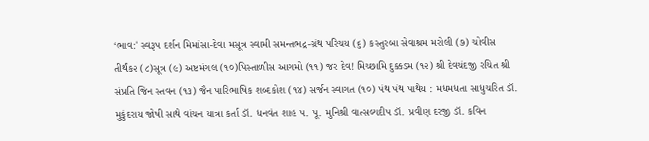‘ભાવ:' સ્વરૂપ દર્શન મિમાંસા-દેવા મસૂત્ર સ્વામી સમન્તભદ્ર-ગ્રંથ પરિચય (૬) કસ્તુરબા સેવાશ્રમ મરોલી (૭) ચોવીસ તીર્થંક૨ (૮)સૂત્ર (૯) અષ્ટમંગલ (૧૦)પિસ્તાળીસ આગમો (૧૧) જર દેવ! મિચ્છામિ દુક્કડમ (૧૨) શ્રી દેવચંદજી રચિત શ્રી સંપ્રતિ જિન સ્તવન (૧૩) જૈન પારિભાષિક શબ્દકોશ (૧૪) સર્જન સ્વાગત (૧૦) પંથ પંથ પાથેય : મધમધતા સાધુચરિત ડૉ. મુકુંદરાય જોષી સાથે વાંચન યાત્રા કર્તા ડૉ. ધનવંત શાહ પ. પૂ. મુનિશ્રી વાત્સલ્યદીપ ડૉ. પ્રવીણ દરજી ડૉ. કવિન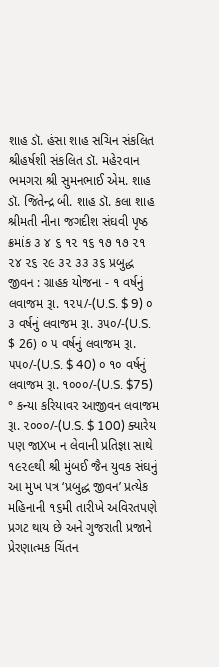શાહ ડૉ. હંસા શાહ સચિન સંકલિત શ્રીહર્ષશી સંકલિત ડૉ. મહે૨વાન ભમગરા શ્રી સુમનભાઈ એમ. શાહ ડૉ. જિતેન્દ્ર બી. શાહ ડૉ. કલા શાહ શ્રીમતી નીના જગદીશ સંઘવી પૃષ્ઠ ક્રમાંક ૩ ૪ ૬ ૧૨ ૧૬ ૧૭ ૧૭ ૨૧ ૨૪ ૨૬ ૨૯ ૩૨ ૩૩ ૩૬ પ્રબુદ્ધ જીવન : ગ્રાહક યોજના - ૧ વર્ષનું લવાજમ રૂા. ૧૨૫/-(U.S. $ 9) ૦ ૩ વર્ષનું લવાજમ રૂા. ૩૫૦/-(U.S. $ 26) ૦ ૫ વર્ષનું લવાજમ રૂા. ૫૫૦/-(U.S. $ 40) ૦ ૧૦ વર્ષનું લવાજમ રૂા. ૧૦૦૦/-(U.S. $75) ° કન્યા કરિયાવર આજીવન લવાજમ રૂા. ૨૦૦૦/-(U.S. $ 100) ક્યારેય પણ જાXખ ન લેવાની પ્રતિજ્ઞા સાથે ૧૯૨૯થી શ્રી મુંબઈ જૈન યુવક સંઘનું આ મુખ પત્ર ‘પ્રબુદ્ધ જીવન’ પ્રત્યેક મહિનાની ૧૬મી તારીખે અવિરતપણે પ્રગટ થાય છે અને ગુજરાતી પ્રજાને પ્રેરણાત્મક ચિંતન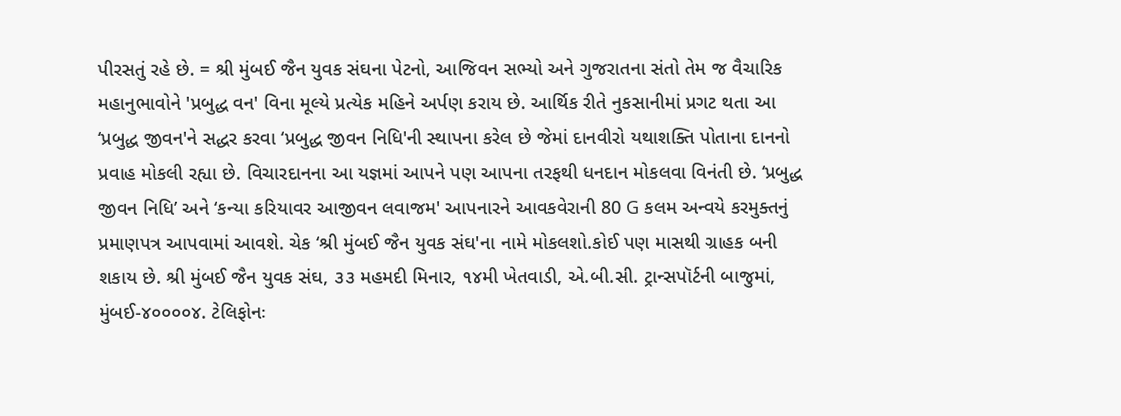પીરસતું રહે છે. = શ્રી મુંબઈ જૈન યુવક સંઘના પેટનો, આજિવન સભ્યો અને ગુજરાતના સંતો તેમ જ વૈચારિક મહાનુભાવોને 'પ્રબુદ્ધ વન' વિના મૂલ્યે પ્રત્યેક મહિને અર્પણ કરાય છે. આર્થિક રીતે નુકસાનીમાં પ્રગટ થતા આ ‘પ્રબુદ્ધ જીવન'ને સદ્ધર કરવા ‘પ્રબુદ્ધ જીવન નિધિ'ની સ્થાપના કરેલ છે જેમાં દાનવીરો યથાશક્તિ પોતાના દાનનો પ્રવાહ મોકલી રહ્યા છે. વિચારદાનના આ યજ્ઞમાં આપને પણ આપના તરફથી ધનદાન મોકલવા વિનંતી છે. ‘પ્રબુદ્ધ જીવન નિધિ’ અને ‘કન્યા કરિયાવર આજીવન લવાજમ' આપનારને આવકવેરાની 80 G કલમ અન્વયે કરમુક્તનું પ્રમાણપત્ર આપવામાં આવશે. ચેક ‘શ્રી મુંબઈ જૈન યુવક સંઘ'ના નામે મોકલશો.કોઈ પણ માસથી ગ્રાહક બની શકાય છે. શ્રી મુંબઈ જૈન યુવક સંઘ, ૩૩ મહમદી મિનાર, ૧૪મી ખેતવાડી, એ.બી.સી. ટ્રાન્સપૉર્ટની બાજુમાં, મુંબઈ-૪૦૦૦૦૪. ટેલિફોનઃ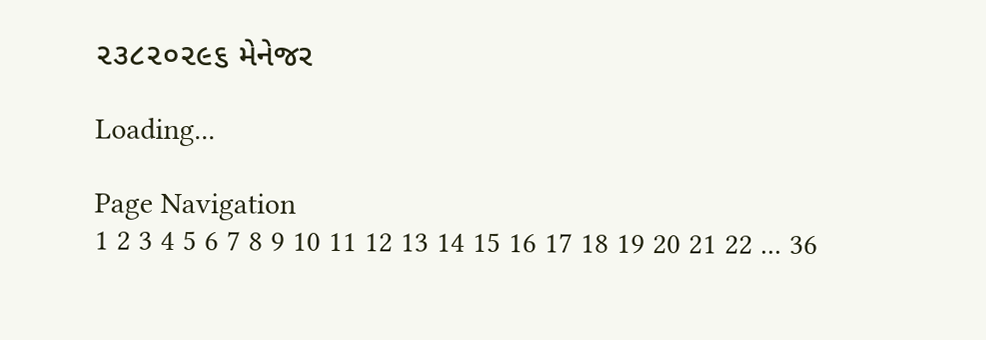૨૩૮૨૦૨૯૬ મેનેજર

Loading...

Page Navigation
1 2 3 4 5 6 7 8 9 10 11 12 13 14 15 16 17 18 19 20 21 22 ... 36